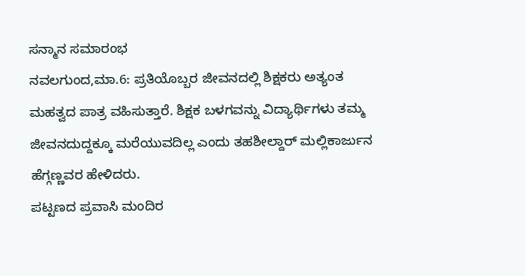ಸನ್ಮಾನ ಸಮಾರಂಭ
ನವಲಗುಂದ,ಮಾ.6: ಪ್ರತಿಯೊಬ್ಬರ ಜೀವನದಲ್ಲಿ ಶಿಕ್ಷಕರು ಅತ್ಯಂತ ಮಹತ್ವದ ಪಾತ್ರ ವಹಿಸುತ್ತಾರೆ. ಶಿಕ್ಷಕ ಬಳಗವನ್ನು ವಿದ್ಯಾರ್ಥಿಗಳು ತಮ್ಮ ಜೀವನದುದ್ದಕ್ಕೂ ಮರೆಯುವದಿಲ್ಲ ಎಂದು ತಹಶೀಲ್ದಾರ್ ಮಲ್ಲಿಕಾರ್ಜುನ ಹೆಗ್ಗಣ್ಣವರ ಹೇಳಿದರು.
ಪಟ್ಟಣದ ಪ್ರವಾಸಿ ಮಂದಿರ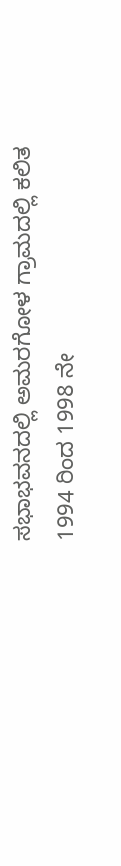ಸಭಾಭವನದಲ್ಲಿ ಅಮರಗೋಳ ಗ್ರಾಮದಲ್ಲಿ ಕಲಿತ 1994 ರಿಂದ 1998 ನೇ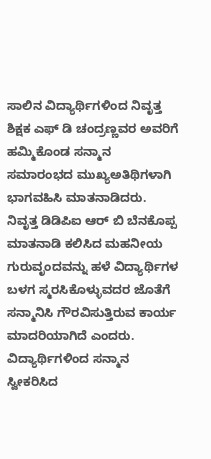ಸಾಲಿನ ವಿದ್ಯಾರ್ಥಿಗಳಿಂದ ನಿವೃತ್ತ ಶಿಕ್ಷಕ ಎಫ್ ಡಿ ಚಂದ್ರಣ್ಣವರ ಅವರಿಗೆ ಹಮ್ಮಿಕೊಂಡ ಸನ್ಮಾನ ಸಮಾರಂಭದ ಮುಖ್ಯಅತಿಥಿಗಳಾಗಿ ಭಾಗವಹಿಸಿ ಮಾತನಾಡಿದರು.
ನಿವೃತ್ತ ಡಿಡಿಪಿಐ ಆರ್ ಬಿ ಬೆನಕೊಪ್ಪ ಮಾತನಾಡಿ ಕಲಿಸಿದ ಮಹನೀಯ ಗುರುವೃಂದವನ್ನು ಹಳೆ ವಿದ್ಯಾರ್ಥಿಗಳ ಬಳಗ ಸ್ಮರಸಿಕೊಳ್ಳುವದರ ಜೊತೆಗೆ ಸನ್ಮಾನಿಸಿ ಗೌರವಿಸುತ್ತಿರುವ ಕಾರ್ಯ ಮಾದರಿಯಾಗಿದೆ ಎಂದರು.
ವಿದ್ಯಾರ್ಥಿಗಳಿಂದ ಸನ್ಮಾನ ಸ್ವೀಕರಿಸಿದ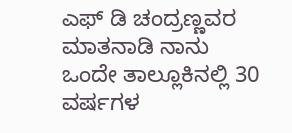ಎಫ್ ಡಿ ಚಂದ್ರಣ್ಣವರ ಮಾತನಾಡಿ ನಾನು ಒಂದೇ ತಾಲ್ಲೂಕಿನಲ್ಲಿ 30 ವರ್ಷಗಳ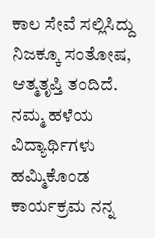ಕಾಲ ಸೇವೆ ಸಲ್ಲಿಸಿದ್ದು ನಿಜಕ್ಕೂ ಸಂತೋಷ, ಆತ್ಮತೃಪ್ತಿ ತಂದಿದೆ. ನಮ್ಮ ಹಳೆಯ ವಿದ್ಯಾರ್ಥಿಗಳು ಹಮ್ಮಿಕೊಂಡ ಕಾರ್ಯಕ್ರಮ ನನ್ನ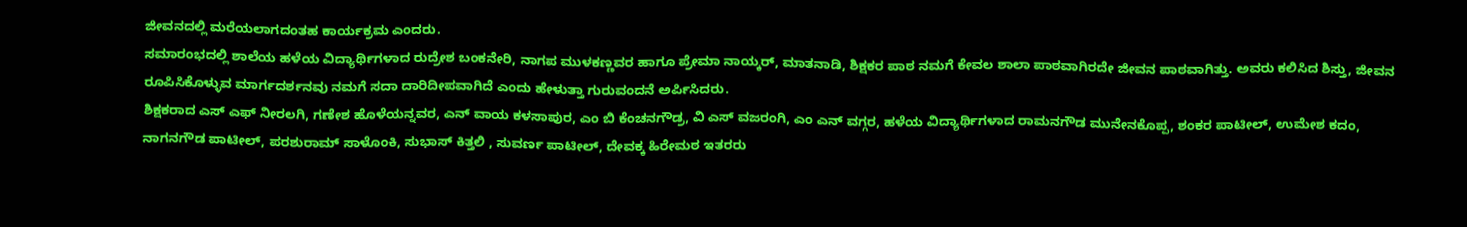ಜೀವನದಲ್ಲಿ ಮರೆಯಲಾಗದಂತಹ ಕಾರ್ಯಕ್ರಮ ಎಂದರು.
ಸಮಾರಂಭದಲ್ಲಿ ಶಾಲೆಯ ಹಳೆಯ ವಿದ್ಯಾರ್ಥಿಗಳಾದ ರುದ್ರೇಶ ಬಂಕನೇರಿ, ನಾಗಪ ಮುಳಕಣ್ಣವರ ಹಾಗೂ ಪ್ರೇಮಾ ನಾಯ್ಕರ್, ಮಾತನಾಡಿ, ಶಿಕ್ಷಕರ ಪಾಠ ನಮಗೆ ಕೇವಲ ಶಾಲಾ ಪಾಠವಾಗಿರದೇ ಜೀವನ ಪಾಠವಾಗಿತ್ತು. ಅವರು ಕಲಿಸಿದ ಶಿಸ್ತು, ಜೀವನ ರೂಪಿಸಿಕೊಳ್ಳುವ ಮಾರ್ಗದರ್ಶನವು ನಮಗೆ ಸದಾ ದಾರಿದೀಪವಾಗಿದೆ ಎಂದು ಹೇಳುತ್ತಾ ಗುರುವಂದನೆ ಅರ್ಪಿಸಿದರು.
ಶಿಕ್ಷಕರಾದ ಎಸ್ ಎಫ್ ನೀರಲಗಿ, ಗಣೇಶ ಹೊಳೆಯನ್ನವರ, ಎನ್ ವಾಯ ಕಳಸಾಪುರ, ಎಂ ಬಿ ಕೆಂಚನಗೌಡ್ರ, ವಿ ಎಸ್ ವಜರಂಗಿ, ಎಂ ಎನ್ ವಗ್ಗರ, ಹಳೆಯ ವಿದ್ಯಾರ್ಥಿಗಳಾದ ರಾಮನಗೌಡ ಮುನೇನಕೊಪ್ಪ, ಶಂಕರ ಪಾಟೀಲ್, ಉಮೇಶ ಕದಂ, ನಾಗನಗೌಡ ಪಾಟೀಲ್, ಪರಶುರಾಮ್ ಸಾಳೊಂಕಿ, ಸುಭಾಸ್ ಕಿತ್ತಲಿ , ಸುವರ್ಣ ಪಾಟೀಲ್, ದೇವಕ್ಕ ಹಿರೇಮಠ ಇತರರು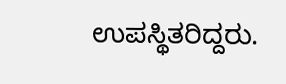ಉಪಸ್ಥಿತರಿದ್ದರು.